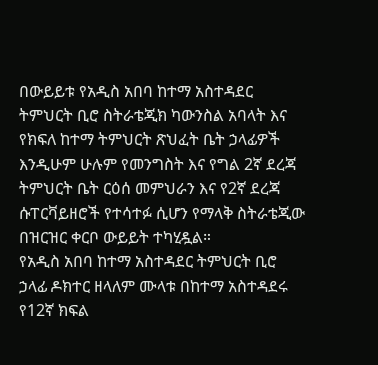በውይይቱ የአዲስ አበባ ከተማ አስተዳደር ትምህርት ቢሮ ስትራቴጂክ ካውንስል አባላት እና የክፍለ ከተማ ትምህርት ጽህፈት ቤት ኃላፊዎች እንዲሁም ሁሉም የመንግስት እና የግል 2ኛ ደረጃ ትምህርት ቤት ርዕሰ መምህራን እና የ2ኛ ደረጃ ሱፐርቫይዘሮች የተሳተፉ ሲሆን የማላቅ ስትራቴጂው በዝርዝር ቀርቦ ውይይት ተካሂዷል።
የአዲስ አበባ ከተማ አስተዳደር ትምህርት ቢሮ ኃላፊ ዶክተር ዘላለም ሙላቱ በከተማ አስተዳደሩ የ12ኛ ክፍል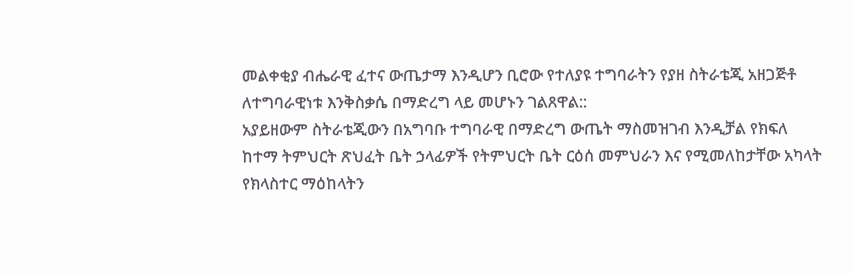መልቀቂያ ብሔራዊ ፈተና ውጤታማ እንዲሆን ቢሮው የተለያዩ ተግባራትን የያዘ ስትራቴጂ አዘጋጅቶ ለተግባራዊነቱ እንቅስቃሴ በማድረግ ላይ መሆኑን ገልጸዋል::
አያይዘውም ስትራቴጂውን በአግባቡ ተግባራዊ በማድረግ ውጤት ማስመዝገብ እንዲቻል የክፍለ ከተማ ትምህርት ጽህፈት ቤት ኃላፊዎች የትምህርት ቤት ርዕሰ መምህራን እና የሚመለከታቸው አካላት የክላስተር ማዕከላትን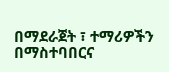በማደራጀት ፣ ተማሪዎችን በማስተባበርና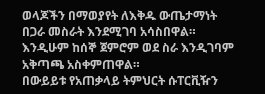ወላጆችን በማወያየት ለእቅዱ ውጤታማነት በጋራ መስራት እንደሚገባ አሳስበዋል። እንዲሁም ከሰኞ ጀምሮም ወደ ስራ እንዲገባም አቅጣጫ አስቀምጠዋል።
በውይይቱ የአጠቃላይ ትምህርት ሱፐርቪዥን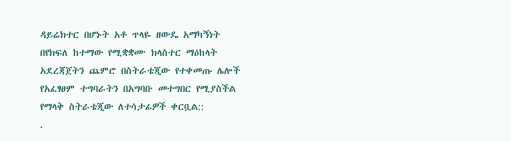ዳይሬክተር በሆኑት አቶ ጥላዬ ዘውዴ አማካኝነት በየክፍለ ከተማው የሚቋቋሙ ክላስተር ማዕከላት አደረጃጀትን ጨምሮ በስትራቴጂው የተቀመጡ ሌሎች የአፈፃፀም ተግባራትን በአግባቡ መተግበር የሚያስችል የማላቅ ስትራቴጂው ለተሳታፊዎች ቀርቧል::
.